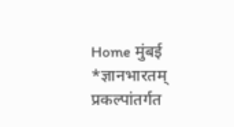Home मुंबई *ज्ञानभारतम् प्रकल्पांतर्गत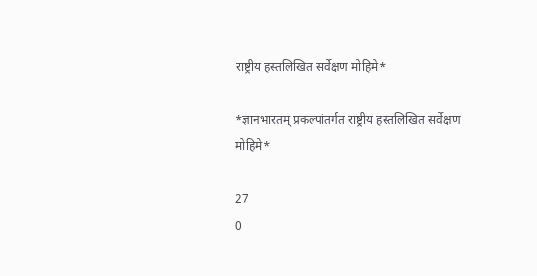राष्ट्रीय हस्तलिखित सर्वेक्षण मोहिमे*

*ज्ञानभारतम् प्रकल्पांतर्गत राष्ट्रीय हस्तलिखित सर्वेक्षण मोहिमे*

27
0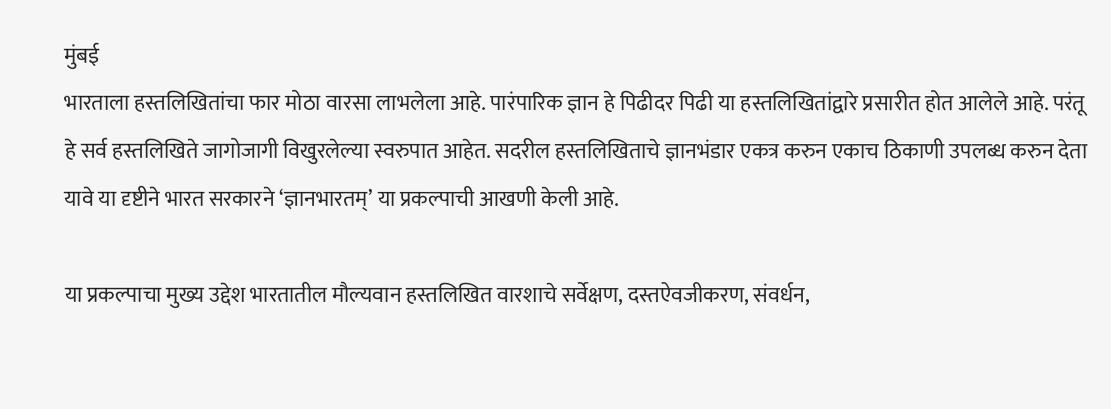मुंबई
भारताला हस्तलिखितांचा फार मोठा वारसा लाभलेला आहे. पारंपारिक ज्ञान हे पिढीदर पिढी या हस्तलिखितांद्वारे प्रसारीत होत आलेले आहे. परंतू हे सर्व हस्तलिखिते जागोजागी विखुरलेल्या स्वरुपात आहेत. सदरील हस्तलिखिताचे ज्ञानभंडार एकत्र करुन एकाच ठिकाणी उपलब्ध करुन देता यावे या दृष्टीने भारत सरकारने ‘ज्ञानभारतम्’ या प्रकल्पाची आखणी केली आहे.

या प्रकल्पाचा मुख्य उद्देश भारतातील मौल्यवान हस्तलिखित वारशाचे सर्वेक्षण, दस्तऐवजीकरण, संवर्धन,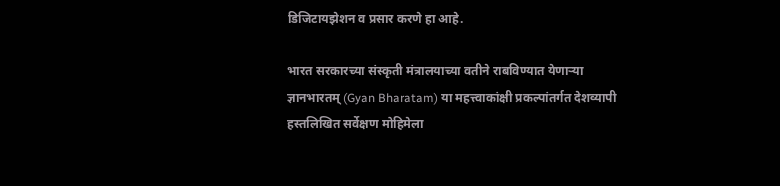डिजिटायझेशन व प्रसार करणे हा आहे.

भारत सरकारच्या संस्कृती मंत्रालयाच्या वतीने राबविण्यात येणाऱ्या ज्ञानभारतम् (Gyan Bharatam) या महत्त्वाकांक्षी प्रकल्पांतर्गत देशव्यापी हस्तलिखित सर्वेक्षण मोहिमेला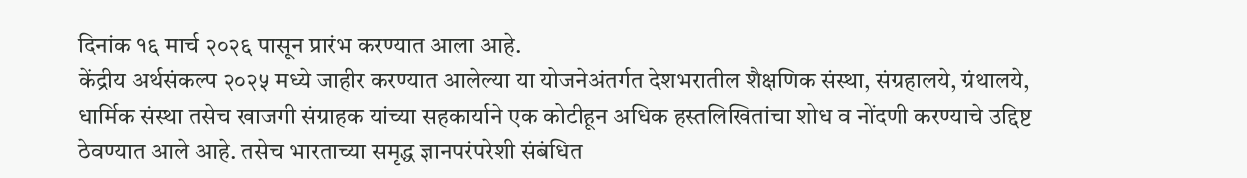दिनांक १६ मार्च २०२६ पासून प्रारंभ करण्यात आला आहे.
केंद्रीय अर्थसंकल्प २०२५ मध्ये जाहीर करण्यात आलेल्या या योजनेअंतर्गत देशभरातील शैक्षणिक संस्था, संग्रहालये, ग्रंथालये, धार्मिक संस्था तसेच खाजगी संग्राहक यांच्या सहकार्याने एक कोटीहून अधिक हस्तलिखितांचा शोध व नोंदणी करण्याचे उद्दिष्ट ठेवण्यात आले आहे. तसेच भारताच्या समृद्ध ज्ञानपरंपरेशी संबंधित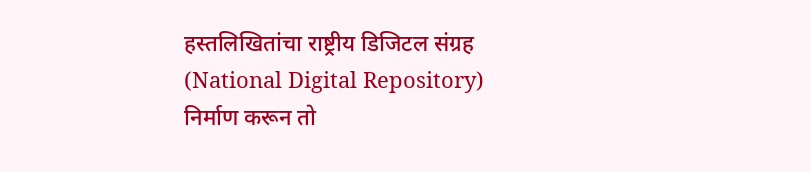हस्तलिखितांचा राष्ट्रीय डिजिटल संग्रह (National Digital Repository) निर्माण करून तो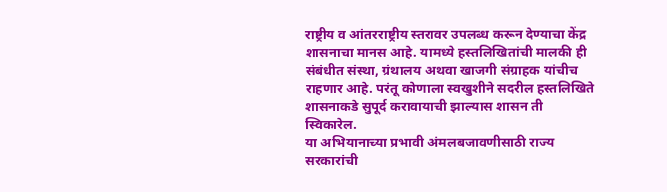राष्ट्रीय व आंतरराष्ट्रीय स्तरावर उपलब्ध करून देण्याचा केंद्र शासनाचा मानस आहे. यामध्ये हस्तलिखितांची मालकी ही संबंधीत संस्था, ग्रंथालय अथवा खाजगी संग्राहक यांचीच राहणार आहे. परंतू कोणाला स्वखुशीने सदरील हस्तलिखिते शासनाकडे सुपूर्द करावायाची झाल्यास शासन ती स्विकारेल.
या अभियानाच्या प्रभावी अंमलबजावणीसाठी राज्य सरकारांची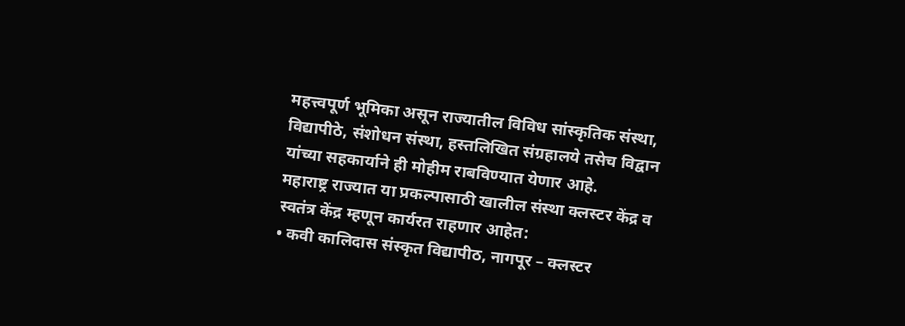महत्त्वपूर्ण भूमिका असून राज्यातील विविध सांस्कृतिक संस्था, विद्यापीठे, संशोधन संस्था, हस्तलिखित संग्रहालये तसेच विद्वान यांच्या सहकार्याने ही मोहीम राबविण्यात येणार आहे.
महाराष्ट्र राज्यात या प्रकल्पासाठी खालील संस्था क्लस्टर केंद्र व स्वतंत्र केंद्र म्हणून कार्यरत राहणार आहेत:
• कवी कालिदास संस्कृत विद्यापीठ, नागपूर – क्लस्टर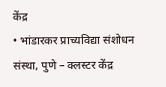केंद्र
• भांडारकर प्राच्यविद्या संशोधन संस्था, पुणे – क्लस्टर केंद्र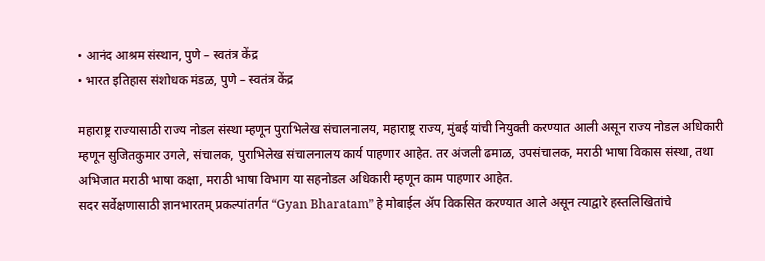• आनंद आश्रम संस्थान, पुणे – स्वतंत्र केंद्र
• भारत इतिहास संशोधक मंडळ, पुणे – स्वतंत्र केंद्र

महाराष्ट्र राज्यासाठी राज्य नोडल संस्था म्हणून पुराभिलेख संचालनालय, महाराष्ट्र राज्य, मुंबई यांची नियुक्ती करण्यात आली असून राज्य नोडल अधिकारी म्हणून सुजितकुमार उगले, संचालक, पुराभिलेख संचालनालय कार्य पाहणार आहेत. तर अंजली ढमाळ, उपसंचालक, मराठी भाषा विकास संस्था, तथा अभिजात मराठी भाषा कक्षा, मराठी भाषा विभाग या सहनोडल अधिकारी म्हणून काम पाहणार आहेत.
सदर सर्वेक्षणासाठी ज्ञानभारतम् प्रकल्पांतर्गत “Gyan Bharatam” हे मोबाईल अ‍ॅप विकसित करण्यात आले असून त्याद्वारे हस्तलिखितांचे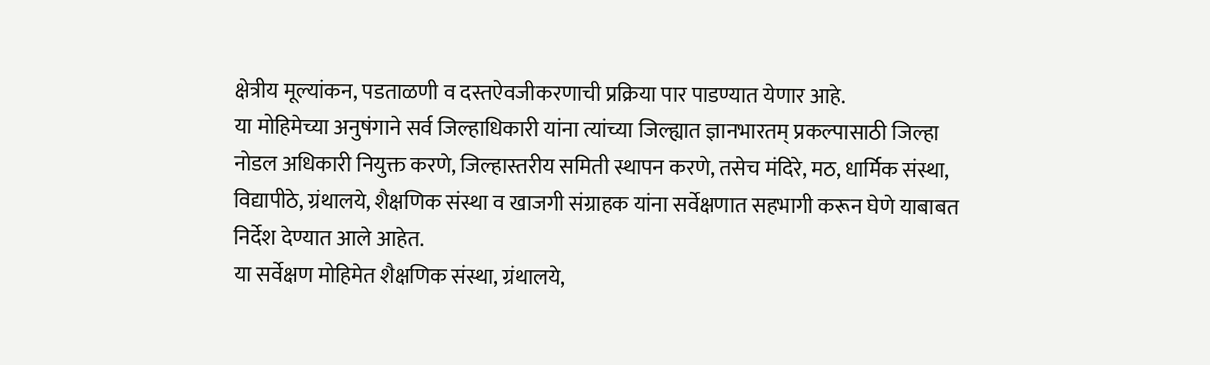क्षेत्रीय मूल्यांकन, पडताळणी व दस्तऐवजीकरणाची प्रक्रिया पार पाडण्यात येणार आहे.
या मोहिमेच्या अनुषंगाने सर्व जिल्हाधिकारी यांना त्यांच्या जिल्ह्यात ज्ञानभारतम् प्रकल्पासाठी जिल्हा नोडल अधिकारी नियुक्त करणे, जिल्हास्तरीय समिती स्थापन करणे, तसेच मंदिरे, मठ, धार्मिक संस्था, विद्यापीठे, ग्रंथालये, शैक्षणिक संस्था व खाजगी संग्राहक यांना सर्वेक्षणात सहभागी करून घेणे याबाबत निर्देश देण्यात आले आहेत.
या सर्वेक्षण मोहिमेत शैक्षणिक संस्था, ग्रंथालये,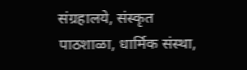संग्रहालये, संस्कृत पाठशाळा, धार्मिक संस्था,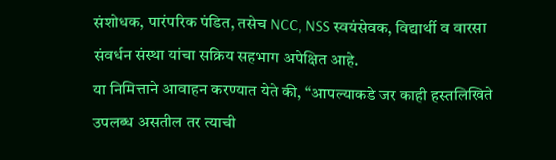संशोधक, पारंपरिक पंडित, तसेच NCC, NSS स्वयंसेवक, विद्यार्थी व वारसा संवर्धन संस्था यांचा सक्रिय सहभाग अपेक्षित आहे.
या निमित्ताने आवाहन करण्यात येते की, “आपल्याकडे जर काही हस्तलिखिते उपलब्ध असतील तर त्याची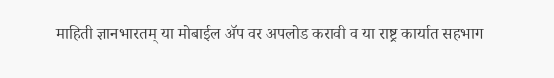माहिती ज्ञानभारतम् या मोबाईल ॲप वर अपलोड करावी व या राष्ट्र कार्यात सहभाग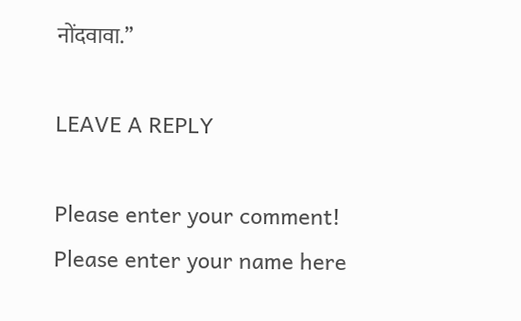नोंदवावा.”

LEAVE A REPLY

Please enter your comment!
Please enter your name here